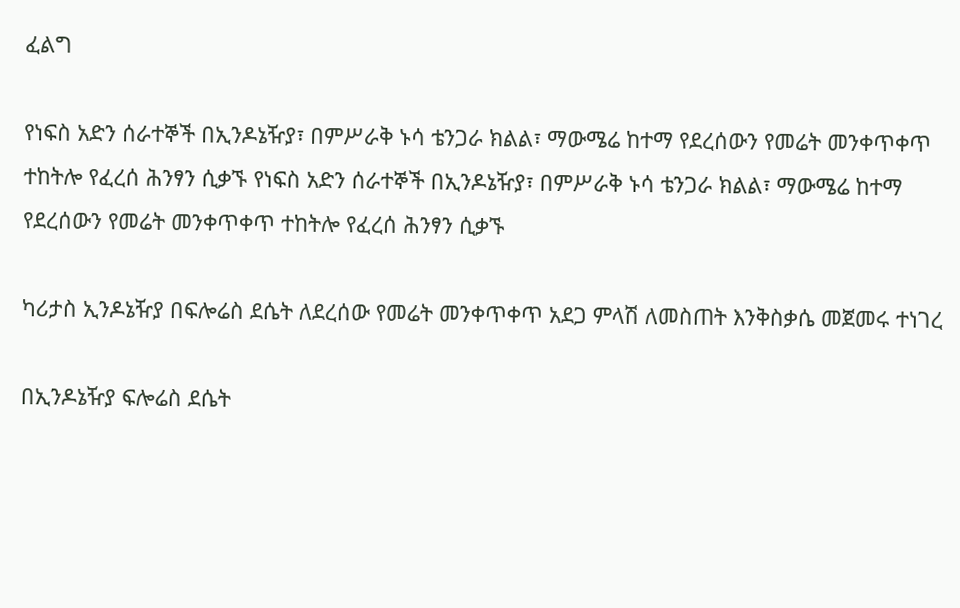ፈልግ

የነፍስ አድን ሰራተኞች በኢንዶኔዥያ፣ በምሥራቅ ኑሳ ቴንጋራ ክልል፣ ማውሜሬ ከተማ የደረሰውን የመሬት መንቀጥቀጥ ተከትሎ የፈረሰ ሕንፃን ሲቃኙ የነፍስ አድን ሰራተኞች በኢንዶኔዥያ፣ በምሥራቅ ኑሳ ቴንጋራ ክልል፣ ማውሜሬ ከተማ የደረሰውን የመሬት መንቀጥቀጥ ተከትሎ የፈረሰ ሕንፃን ሲቃኙ

ካሪታስ ኢንዶኔዥያ በፍሎሬስ ደሴት ለደረሰው የመሬት መንቀጥቀጥ አደጋ ምላሽ ለመስጠት እንቅስቃሴ መጀመሩ ተነገረ

በኢንዶኔዥያ ፍሎሬስ ደሴት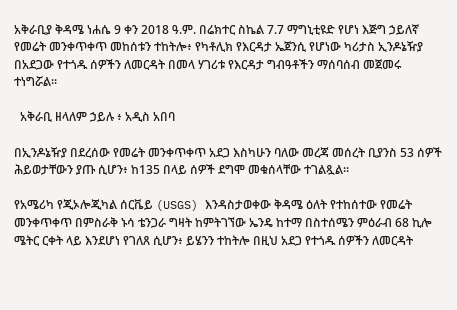አቅራቢያ ቅዳሜ ነሐሴ 9 ቀን 2018 ዓ.ም. በሬክተር ስኬል 7.7 ማግኒቲዩድ የሆነ እጅግ ኃይለኛ የመሬት መንቀጥቀጥ መከሰቱን ተከትሎ፥ የካቶሊክ የእርዳታ ኤጀንሲ የሆነው ካሪታስ ኢንዶኔዥያ በአደጋው የተጎዱ ሰዎችን ለመርዳት በመላ ሃገሪቱ የእርዳታ ግብዓቶችን ማሰባሰብ መጀመሩ ተነግሯል።

  አቅራቢ ዘላለም ኃይሉ ፥ አዲስ አበባ

በኢንዶኔዥያ በደረሰው የመሬት መንቀጥቀጥ አደጋ እስካሁን ባለው መረጃ መሰረት ቢያንስ 53 ሰዎች ሕይወታቸውን ያጡ ሲሆን፥ ከ135 በላይ ሰዎች ደግሞ መቁሰላቸው ተገልጿል።

የአሜሪካ የጂኦሎጂካል ሰርቬይ (USGS) እንዳስታወቀው ቅዳሜ ዕለት የተከሰተው የመሬት መንቀጥቀጥ በምስራቅ ኑሳ ቴንጋራ ግዛት ከምትገኘው ኤንዴ ከተማ በስተሰሜን ምዕራብ 68 ኪሎ ሜትር ርቀት ላይ እንደሆነ የገለጸ ሲሆን፥ ይሄንን ተከትሎ በዚህ አደጋ የተጎዱ ሰዎችን ለመርዳት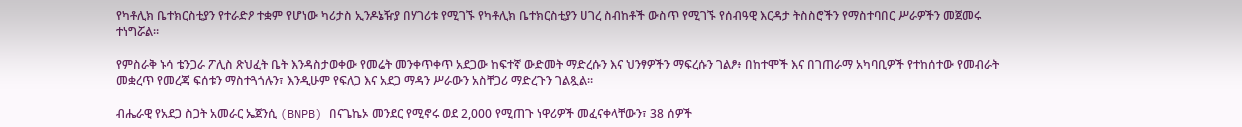የካቶሊክ ቤተክርስቲያን የተራድዖ ተቋም የሆነው ካሪታስ ኢንዶኔዥያ በሃገሪቱ የሚገኙ የካቶሊክ ቤተክርስቲያን ሀገረ ስብከቶች ውስጥ የሚገኙ የሰብዓዊ እርዳታ ትስስሮችን የማስተባበር ሥራዎችን መጀመሩ ተነግሯል።

የምስራቅ ኑሳ ቴንጋራ ፖሊስ ጽህፈት ቤት እንዳስታወቀው የመሬት መንቀጥቀጥ አደጋው ከፍተኛ ውድመት ማድረሱን እና ህንፃዎችን ማፍረሱን ገልፆ፥ በከተሞች እና በገጠራማ አካባቢዎች የተከሰተው የመብራት መቋረጥ የመረጃ ፍሰቱን ማስተጓጎሉን፣ እንዲሁም የፍለጋ እና አደጋ ማዳን ሥራውን አስቸጋሪ ማድረጉን ገልጿል።

ብሔራዊ የአደጋ ስጋት አመራር ኤጀንሲ (BNPB) በናጌኬኦ መንደር የሚኖሩ ወደ 2,000 የሚጠጉ ነዋሪዎች መፈናቀላቸውን፣ 38 ሰዎች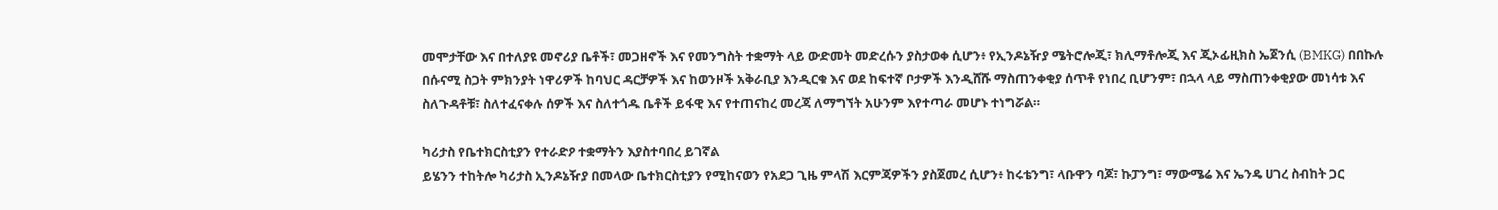መሞታቸው እና በተለያዩ መኖሪያ ቤቶች፣ መጋዘኖች እና የመንግስት ተቋማት ላይ ውድመት መድረሱን ያስታወቀ ሲሆን፥ የኢንዶኔዥያ ሜትሮሎጂ፣ ክሊማቶሎጂ እና ጂኦፊዚክስ ኤጀንሲ (BMKG) በበኩሉ በሱናሚ ስጋት ምክንያት ነዋሪዎች ከባህር ዳርቻዎች እና ከወንዞች አቅራቢያ እንዲርቁ እና ወደ ከፍተኛ ቦታዎች እንዲሸሹ ማስጠንቀቂያ ሰጥቶ የነበረ ቢሆንም፣ በኋላ ላይ ማስጠንቀቂያው መነሳቱ እና ስለጉዳቶቹ፣ ስለተፈናቀሉ ሰዎች እና ስለተጎዱ ቤቶች ይፋዊ እና የተጠናከረ መረጃ ለማግኘት አሁንም እየተጣራ መሆኑ ተነግሯል።

ካሪታስ የቤተክርስቲያን የተራድዖ ተቋማትን እያስተባበረ ይገኛል
ይሄንን ተከትሎ ካሪታስ ኢንዶኔዥያ በመላው ቤተክርስቲያን የሚከናወን የአደጋ ጊዜ ምላሽ እርምጃዎችን ያስጀመረ ሲሆን፥ ከሩቴንግ፣ ላቡዋን ባጆ፣ ኩፓንግ፣ ማውሜሬ እና ኤንዴ ሀገረ ስብከት ጋር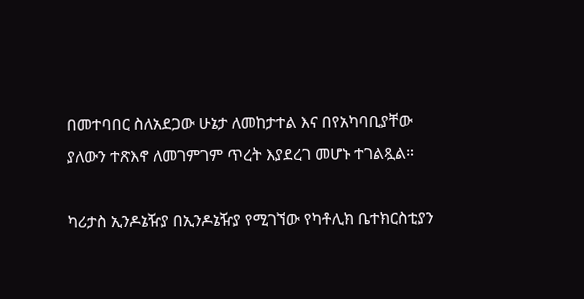በመተባበር ስለአደጋው ሁኔታ ለመከታተል እና በየአካባቢያቸው ያለውን ተጽእኖ ለመገምገም ጥረት እያደረገ መሆኑ ተገልጿል።

ካሪታስ ኢንዶኔዥያ በኢንዶኔዥያ የሚገኘው የካቶሊክ ቤተክርስቲያን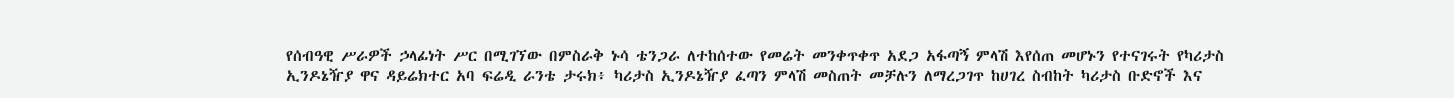የሰብዓዊ ሥራዎች ኃላፊነት ሥር በሚገኘው በምስራቅ ኑሳ ቴንጋራ ለተከሰተው የመሬት መንቀጥቀጥ አደጋ አፋጣኝ ምላሽ እየሰጠ መሆኑን የተናገሩት የካሪታስ ኢንዶኔዥያ ዋና ዳይሬክተር አባ ፍሬዲ ራንቴ ታሩክ፥ ካሪታስ ኢንዶኔዥያ ፈጣን ምላሽ መስጠት መቻሉን ለማረጋገጥ ከሀገረ ስብከት ካሪታስ ቡድኖች እና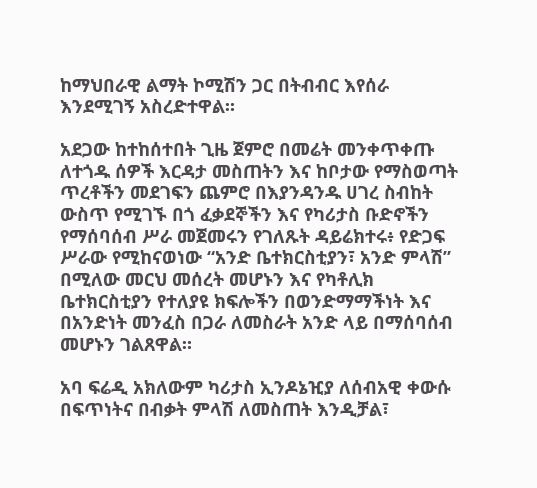ከማህበራዊ ልማት ኮሚሽን ጋር በትብብር እየሰራ እንደሚገኝ አስረድተዋል።

አደጋው ከተከሰተበት ጊዜ ጀምሮ በመሬት መንቀጥቀጡ ለተጎዱ ሰዎች እርዳታ መስጠትን እና ከቦታው የማስወጣት ጥረቶችን መደገፍን ጨምሮ በእያንዳንዱ ሀገረ ስብከት ውስጥ የሚገኙ በጎ ፈቃደኞችን እና የካሪታስ ቡድኖችን የማሰባሰብ ሥራ መጀመሩን የገለጹት ዳይሬክተሩ፥ የድጋፍ ሥራው የሚከናወነው “አንድ ቤተክርስቲያን፣ አንድ ምላሽ” በሚለው መርህ መሰረት መሆኑን እና የካቶሊክ ቤተክርስቲያን የተለያዩ ክፍሎችን በወንድማማችነት እና በአንድነት መንፈስ በጋራ ለመስራት አንድ ላይ በማሰባሰብ መሆኑን ገልጸዋል።

አባ ፍሬዲ አክለውም ካሪታስ ኢንዶኔዢያ ለሰብአዊ ቀውሱ በፍጥነትና በብቃት ምላሽ ለመስጠት እንዲቻል፣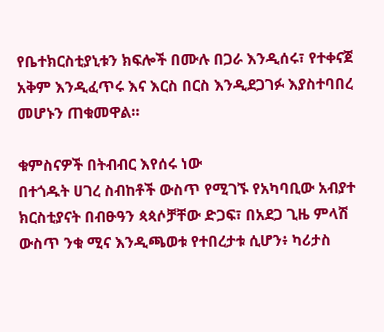የቤተክርስቲያኒቱን ክፍሎች በሙሉ በጋራ እንዲሰሩ፣ የተቀናጀ አቅም እንዲፈጥሩ እና እርስ በርስ እንዲደጋገፉ እያስተባበረ መሆኑን ጠቁመዋል።

ቁምስናዎች በትብብር እየሰሩ ነው
በተጎዱት ሀገረ ስብከቶች ውስጥ የሚገኙ የአካባቢው አብያተ ክርስቲያናት በብፁዓን ጳጳሶቻቸው ድጋፍ፣ በአደጋ ጊዜ ምላሽ ውስጥ ንቁ ሚና እንዲጫወቱ የተበረታቱ ሲሆን፥ ካሪታስ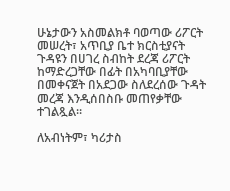ሁኔታውን አስመልክቶ ባወጣው ሪፖርት መሠረት፣ አጥቢያ ቤተ ክርስቲያናት ጉዳዩን በሀገረ ስብከት ደረጃ ሪፖርት ከማድረጋቸው በፊት በአካባቢያቸው በመቀናጀት በአደጋው ስለደረሰው ጉዳት መረጃ እንዲሰበስቡ መጠየቃቸው ተገልጿል።

ለአብነትም፣ ካሪታስ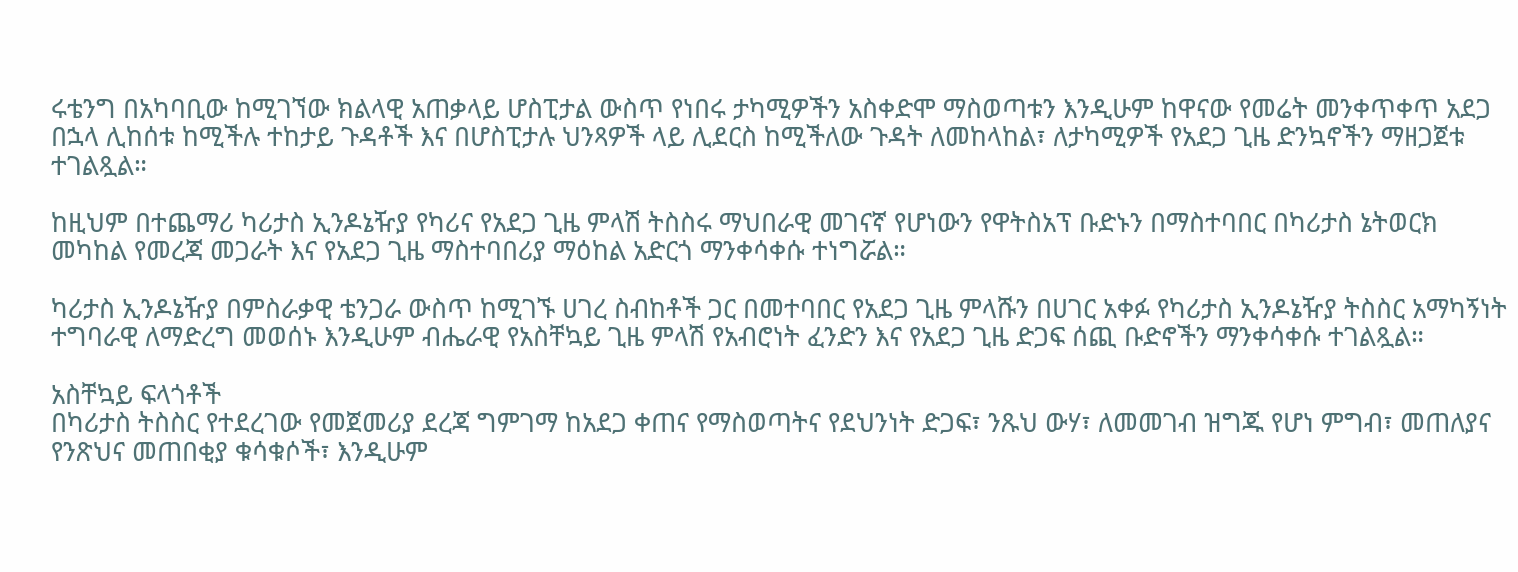ሩቴንግ በአካባቢው ከሚገኘው ክልላዊ አጠቃላይ ሆስፒታል ውስጥ የነበሩ ታካሚዎችን አስቀድሞ ማስወጣቱን እንዲሁም ከዋናው የመሬት መንቀጥቀጥ አደጋ በኋላ ሊከሰቱ ከሚችሉ ተከታይ ጉዳቶች እና በሆስፒታሉ ህንጻዎች ላይ ሊደርስ ከሚችለው ጉዳት ለመከላከል፣ ለታካሚዎች የአደጋ ጊዜ ድንኳኖችን ማዘጋጀቱ ተገልጿል።

ከዚህም በተጨማሪ ካሪታስ ኢንዶኔዥያ የካሪና የአደጋ ጊዜ ምላሽ ትስስሩ ማህበራዊ መገናኛ የሆነውን የዋትስአፕ ቡድኑን በማስተባበር በካሪታስ ኔትወርክ መካከል የመረጃ መጋራት እና የአደጋ ጊዜ ማስተባበሪያ ማዕከል አድርጎ ማንቀሳቀሱ ተነግሯል።

ካሪታስ ኢንዶኔዥያ በምስራቃዊ ቴንጋራ ውስጥ ከሚገኙ ሀገረ ስብከቶች ጋር በመተባበር የአደጋ ጊዜ ምላሹን በሀገር አቀፉ የካሪታስ ኢንዶኔዥያ ትስስር አማካኝነት ተግባራዊ ለማድረግ መወሰኑ እንዲሁም ብሔራዊ የአስቸኳይ ጊዜ ምላሽ የአብሮነት ፈንድን እና የአደጋ ጊዜ ድጋፍ ሰጪ ቡድኖችን ማንቀሳቀሱ ተገልጿል።

አስቸኳይ ፍላጎቶች
በካሪታስ ትስስር የተደረገው የመጀመሪያ ደረጃ ግምገማ ከአደጋ ቀጠና የማስወጣትና የደህንነት ድጋፍ፣ ንጹህ ውሃ፣ ለመመገብ ዝግጁ የሆነ ምግብ፣ መጠለያና የንጽህና መጠበቂያ ቁሳቁሶች፣ እንዲሁም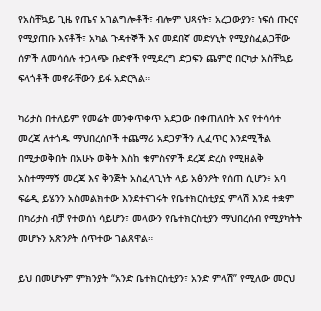የአስቸኳይ ጊዜ የጤና አገልግሎቶች፣ ብሎም ህጻናት፣ አረጋውያን፣ ነፍሰ ጡርና የሚያጠቡ እናቶች፣ አካል ጉዳተኞች እና መደበኛ መድሃኒት የሚያስፈልጋቸው ሰዎች ለመሳሰሉ ተጋላጭ ቡድኖች የሚደረግ ድጋፍን ጨምሮ በርካታ አስቸኳይ ፍላጎቶች መኖራቸውን ይፋ አድርጓል።

ካሪታስ በተለይም የመሬት መንቀጥቀጥ አደጋው በቀጠለበት እና የተሳሳተ መረጃ ለተጎዱ ማህበረሰቦች ተጨማሪ አደጋዎችን ሊፈጥር እንደሚችል በሚታወቅበት በአሁኑ ወቅት እስከ ቁምስናዎች ደረጃ ድረስ የሚዘልቅ አስተማማኝ መረጃ እና ቅንጅት አስፈላጊነት ላይ አፅንዖት የሰጠ ሲሆን፥ አባ ፍሬዲ ይሄንን አስመልክተው እንደተናገሩት የቤተክርስቲያኗ ምላሽ እንደ ተቋም በካሪታስ ብቻ የተወሰነ ሳይሆን፣ መላውን የቤተክርስቲያን ማህበረሰብ የሚያካትት መሆኑን አጽንዖት ሰጥተው ገልጸዋል።

ይህ በመሆኑም ምክንያት “አንድ ቤተክርስቲያን፣ አንድ ምላሽ” የሚለው መርህ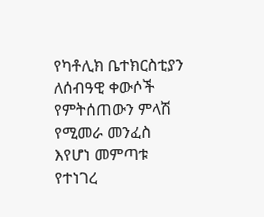የካቶሊክ ቤተክርስቲያን ለሰብዓዊ ቀውሶች የምትሰጠውን ምላሽ የሚመራ መንፈስ እየሆነ መምጣቱ የተነገረ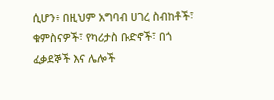ሲሆን፥ በዚህም አግባብ ሀገረ ስብከቶች፣ ቁምስናዎች፣ የካሪታስ ቡድኖች፣ በጎ ፈቃደኞች እና ሌሎች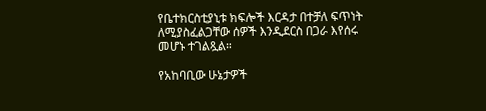የቤተክርስቲያኒቱ ክፍሎች እርዳታ በተቻለ ፍጥነት ለሚያስፈልጋቸው ሰዎች እንዲደርስ በጋራ እየሰሩ መሆኑ ተገልጿል።

የአከባቢው ሁኔታዎች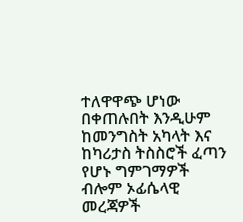ተለዋዋጭ ሆነው በቀጠሉበት እንዲሁም ከመንግስት አካላት እና ከካሪታስ ትስስሮች ፈጣን የሆኑ ግምገማዎች ብሎም ኦፊሴላዊ መረጃዎች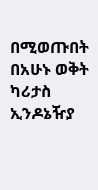በሚወጡበት በአሁኑ ወቅት ካሪታስ ኢንዶኔዥያ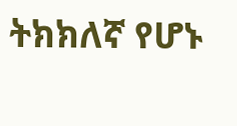ትክክለኛ የሆኑ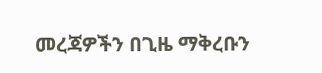መረጃዎችን በጊዜ ማቅረቡን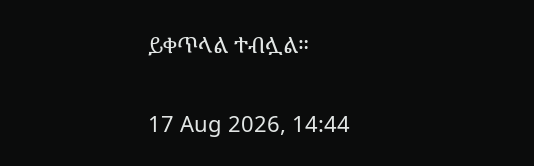ይቀጥላል ተብሏል።

17 Aug 2026, 14:44